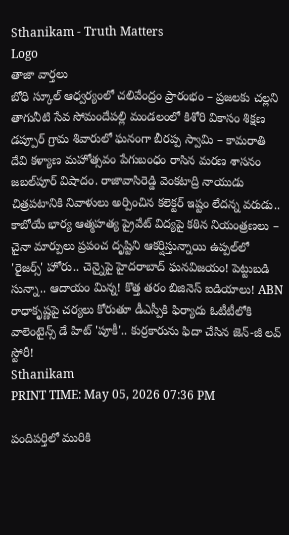Sthanikam - Truth Matters
Logo
తాజా వార్తలు
బోధి స్కూల్ ఆధ్వర్యంలో చలివేంద్రం ప్రారంభం – ప్రజలకు చల్లని తాగునీటి సేవ సోమందేపల్లి మండలంలో కిశోరి వికాసం శిక్షణ డప్పూర్ గ్రామ శివారులో ఘనంగా బీరప్ప స్వామి – కామరాతి దేవి కళ్యాణ మహోత్సవం పేగుబంధం రాసిన మరణ శాసనం జబల్‌పూర్ విషాదం. రాజావాసిరెడ్డి వెంకటాద్రి నాయుడు చిత్రపటానికి నివాళులు అర్పించిన కలెక్టర్ ఇష్టం లేదన్న వరుడు.. కాబోయే భార్య ఆత్మహత్య ప్రైవేట్ విద్యపై కఠిన నియంత్రణలు – చైనా మార్పులు ప్రపంచ దృష్టిని ఆకర్షిస్తున్నాయి ఉప్పల్‌లో 'రైజర్స్' హోరు.. చెన్నైపై హైదరాబాద్ ఘనవిజయం! పెట్టుబడి సున్నా.. ఆదాయం మిన్న! కొత్త తరం బిజినెస్ ఐడియాలు! ABN రాధాకృష్ణపై చర్యలు కోరుతూ డీఎస్పీకి ఫిర్యాదు ఓటీటీలోకి వాలెంటైన్స్ డే హిట్ 'పూకీ'.. కుర్రకారును ఫిదా చేసిన జెన్-జీ లవ్ స్టోరీ!
Sthanikam
PRINT TIME: May 05, 2026 07:36 PM

పందిపర్తిలో మురికి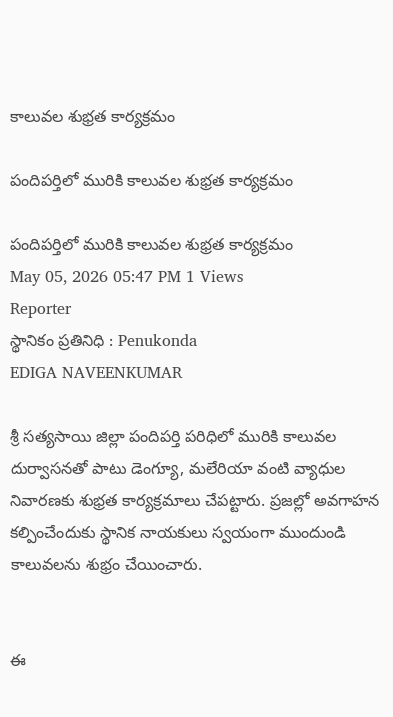కాలువల శుభ్రత కార్యక్రమం

పందిపర్తిలో మురికి కాలువల శుభ్రత కార్యక్రమం

పందిపర్తిలో మురికి కాలువల శుభ్రత కార్యక్రమం
May 05, 2026 05:47 PM 1 Views
Reporter
స్థానికం ప్రతినిధి : Penukonda
EDIGA NAVEENKUMAR

శ్రీ సత్యసాయి జిల్లా పందిపర్తి పరిధిలో మురికి కాలువల దుర్వాసనతో పాటు డెంగ్యూ, మలేరియా వంటి వ్యాధుల నివారణకు శుభ్రత కార్యక్రమాలు చేపట్టారు. ప్రజల్లో అవగాహన కల్పించేందుకు స్థానిక నాయకులు స్వయంగా ముందుండి కాలువలను శుభ్రం చేయించారు.


ఈ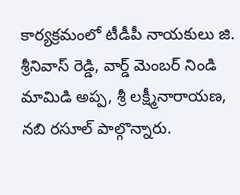కార్యక్రమంలో టీడీపీ నాయకులు జి. శ్రీనివాస్ రెడ్డి, వార్డ్ మెంబర్ నిండి మామిడి అప్ప, శ్రీ లక్ష్మీనారాయణ, నబి రసూల్ పాల్గొన్నారు.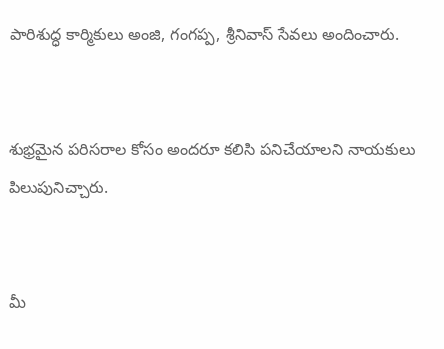పారిశుద్ధ కార్మికులు అంజి, గంగప్ప, శ్రీనివాస్ సేవలు అందించారు.


శుభ్రమైన పరిసరాల కోసం అందరూ కలిసి పనిచేయాలని నాయకులు పిలుపునిచ్చారు.


మీ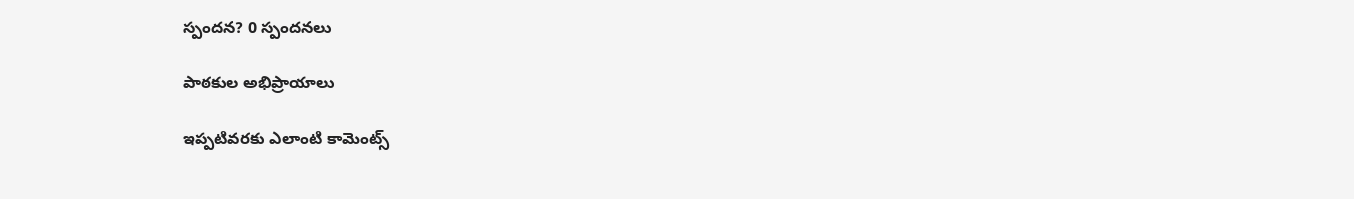స్పందన? 0 స్పందనలు

పాఠకుల అభిప్రాయాలు

ఇప్పటివరకు ఎలాంటి కామెంట్స్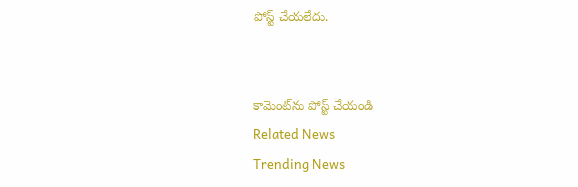పోస్ట్ చేయలేదు.


కామెంట్‌ను పోస్ట్ చేయండి
Related News
Trending News